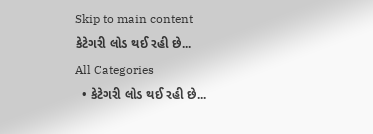Skip to main content
કેટેગરી લોડ થઈ રહી છે...
All Categories
  • કેટેગરી લોડ થઈ રહી છે...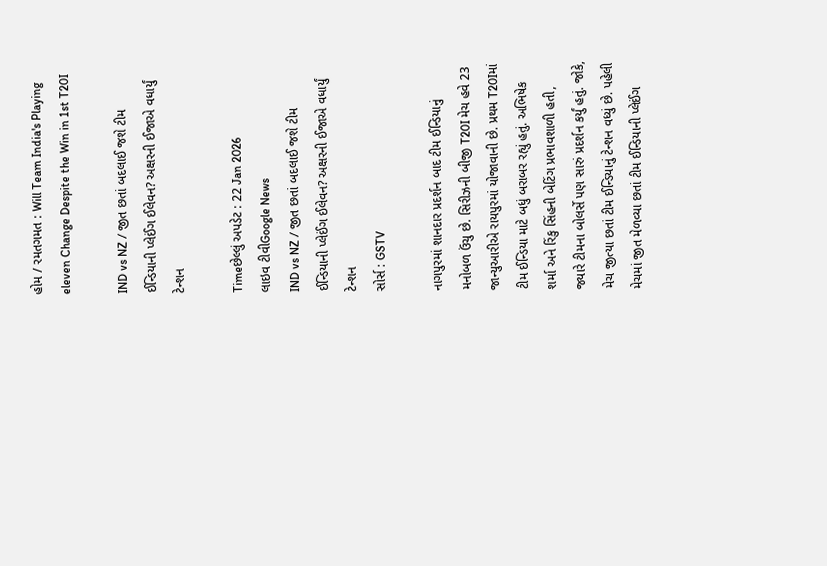હોમ / રમતગમત : Will Team India's Playing eleven Change Despite the Win in 1st T20I

IND vs NZ / જીત છતાં બદલાઈ જશે ટીમ ઈન્ડિયાની પ્લેઈંગ ઈલેવન? અક્ષરની ઈજાએ વધાર્યું ટેન્શન

Timeછેલ્લું અપડેટ : 22 Jan 2026
લાઇવ ટીવીGoogle News
IND vs NZ / જીત છતાં બદલાઈ જશે ટીમ ઈન્ડિયાની પ્લેઈંગ ઈલેવન? અક્ષરની ઈજાએ વધાર્યું ટેન્શન
સોર્સ : GSTV

નાગપુરમાં શાનદાર પ્રદર્શન બાદ ટીમ ઈન્ડિયાનું મનોબળ ઉંચુ છે. સિરીઝની બીજી T20I મેચ હવે 23 જાન્યુઆરીએ રાયપુરમાં યોજાવાની છે. પ્રથમ T20Iમાં ટીમ ઈન્ડિયા માટે બધું બરાબર રહ્યું હતું. અભિષેક શર્મા અને રિંકુ સિંહની બેટિંગ પ્રભાવશાળી હતી, જ્યારે ટીમના બોલર્સે પણ સારું પ્રદર્શન કર્યું હતું. જોકે, મેચ જીત્યા છતાં ટીમ ઈન્ડિયાનું ટેન્શન વધ્યું છે. પહેલી મેચમાં જીત મેળવ્યા છતાં ટીમ ઈન્ડિયાની પ્લેઈંગ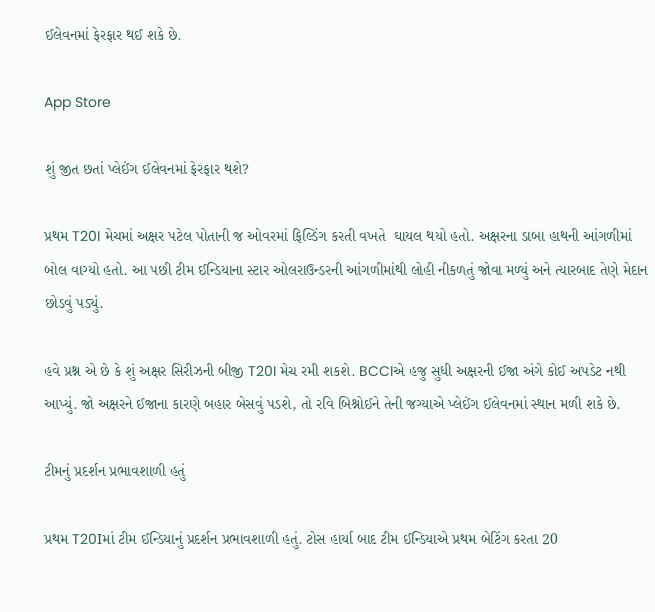ઈલેવનમાં ફેરફાર થઈ શકે છે.

App Store

શું જીત છતાં પ્લેઈંગ ઈલેવનમાં ફેરફાર થશે?

પ્રથમ T20I મેચમાં અક્ષર પટેલ પોતાની જ ઓવરમાં ફિલ્ડિંગ કરતી વખતે  ઘાયલ થયો હતો. અક્ષરના ડાબા હાથની આંગળીમાં બોલ વાગ્યો હતો. આ પછી ટીમ ઈન્ડિયાના સ્ટાર ઓલરાઉન્ડરની આંગળીમાંથી લોહી નીકળતું જોવા મળ્યું અને ત્યારબાદ તેણે મેદાન છોડવું પડ્યું.

હવે પ્રશ્ન એ છે કે શું અક્ષર સિરીઝની બીજી T20I મેચ રમી શકશે. BCCIએ હજુ સુધી અક્ષરની ઈજા અંગે કોઈ અપડેટ નથી આપ્યું. જો અક્ષરને ઈજાના કારણે બહાર બેસવું પડશે, તો રવિ બિશ્નોઈને તેની જગ્યાએ પ્લેઈંગ ઈલેવનમાં સ્થાન મળી શકે છે.

ટીમનું પ્રદર્શન પ્રભાવશાળી હતું

પ્રથમ T20Iમાં ટીમ ઈન્ડિયાનું પ્રદર્શન પ્રભાવશાળી હતું. ટોસ હાર્યા બાદ ટીમ ઈન્ડિયાએ પ્રથમ બેટિંગ કરતા 20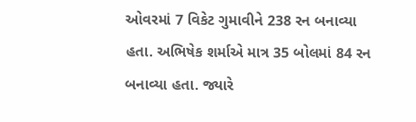ઓવરમાં 7 વિકેટ ગુમાવીને 238 રન બનાવ્યા હતા. અભિષેક શર્માએ માત્ર 35 બોલમાં 84 રન બનાવ્યા હતા. જ્યારે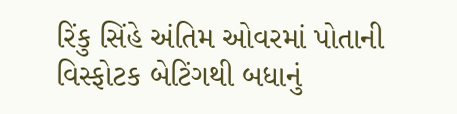રિંકુ સિંહે અંતિમ ઓવરમાં પોતાની વિસ્ફોટક બેટિંગથી બધાનું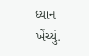ધ્યાન ખેંચ્યું.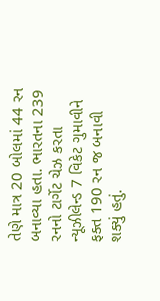તેણે માત્ર 20 બોલમાં 44 રન બનાવ્યા હતા. ભારતના 239 રનનો ટાર્ગેટ ચેઝ કરતા ન્યૂઝીલેન્ડ 7 વિકેટ ગુમાવીને ફક્ત 190 રન જ બનાવી શક્યું હતું.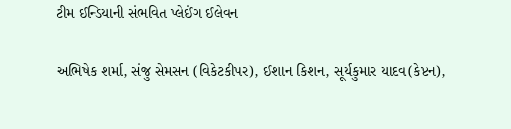ટીમ ઈન્ડિયાની સંભવિત પ્લેઈંગ ઈલેવન

અભિષેક શર્મા, સંજુ સેમસન (વિકેટકીપર), ઈશાન કિશન, સૂર્યકુમાર યાદવ(કેપ્ટન),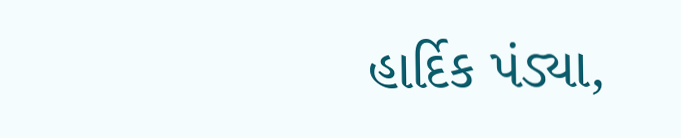હાર્દિક પંડ્યા,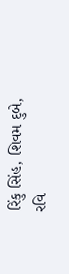રિંકુ સિંહ, શિવમ દુબે, રવિ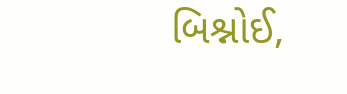બિશ્નોઈ,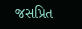જસપ્રિત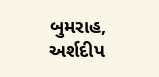બુમરાહ, અર્શદીપ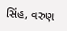સિંહ, વરુણ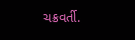ચક્રવર્તી.